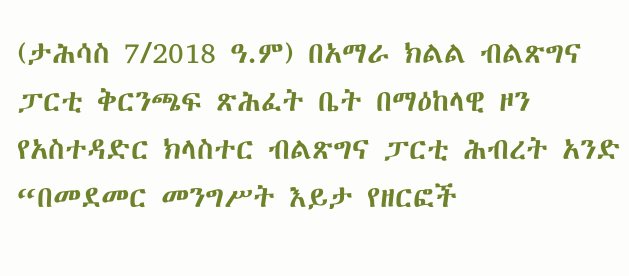(ታሕሳስ 7/2018 ዓ.ም) በአማራ ክልል ብልጽግና ፓርቲ ቅርንጫፍ ጽሕፈት ቤት በማዕከላዊ ዞን የአስተዳድር ክላስተር ብልጽግና ፓርቲ ሕብረት አንድ “በመደመር መንግሥት እይታ የዘርፎች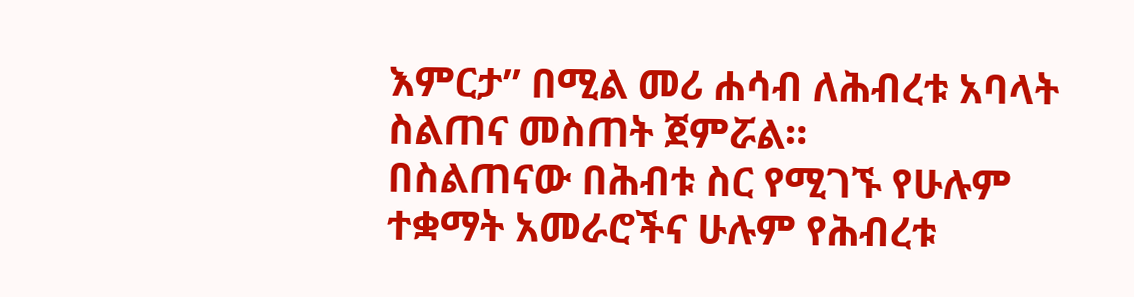እምርታ” በሚል መሪ ሐሳብ ለሕብረቱ አባላት ስልጠና መስጠት ጀምሯል።
በስልጠናው በሕብቱ ስር የሚገኙ የሁሉም ተቋማት አመራሮችና ሁሉም የሕብረቱ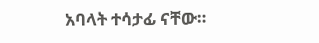አባላት ተሳታፊ ናቸው።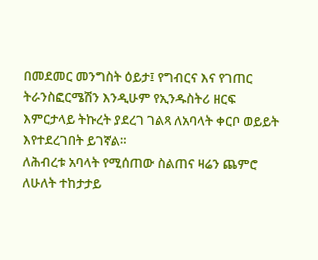በመደመር መንግስት ዕይታ፤ የግብርና እና የገጠር ትራንስፎርሜሽን እንዲሁም የኢንዱስትሪ ዘርፍ እምርታላይ ትኩረት ያደረገ ገልጻ ለአባላት ቀርቦ ወይይት እየተደረገበት ይገኛል።
ለሕብረቱ አባላት የሚሰጠው ስልጠና ዛሬን ጨምሮ ለሁለት ተከታታይ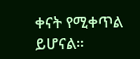ቀናት የሚቀጥል ይሆናል።